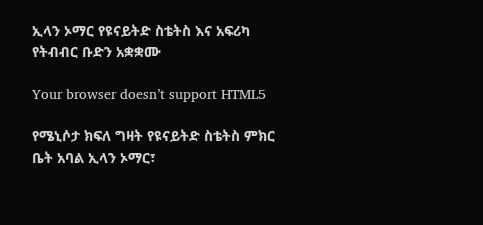ኢላን ኦማር የዩናይትድ ስቴትስ እና አፍሪካ የትብብር ቡድን አቋቋሙ

Your browser doesn’t support HTML5

የሜኒሶታ ክፍለ ግዛት የዩናይትድ ስቴትስ ምክር ቤት አባል ኢላን ኦማር፣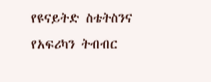የዩናይትድ ስቴትስንና የአፍሪካን ትብብር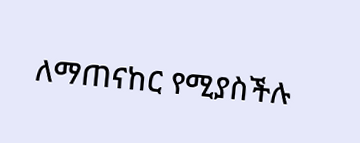ለማጠናከር የሚያስችሉ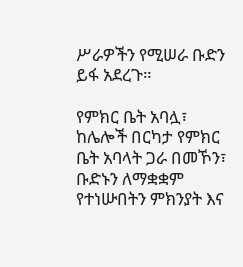ሥራዎችን የሚሠራ ቡድን ይፋ አደረጉ።

የምክር ቤት አባሏ፣ ከሌሎች በርካታ የምክር ቤት አባላት ጋራ በመኾን፣ ቡድኑን ለማቋቋም የተነሡበትን ምክንያት እና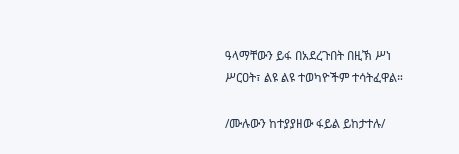ዓላማቸውን ይፋ በአደረጉበት በዚኽ ሥነ ሥርዐት፣ ልዩ ልዩ ተወካዮችም ተሳትፈዋል።

/ሙሉውን ከተያያዘው ፋይል ይከታተሉ/